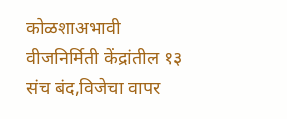कोळशाअभावी वीजनिर्मिती केंद्रांतील १३ संच बंद,विजेचा वापर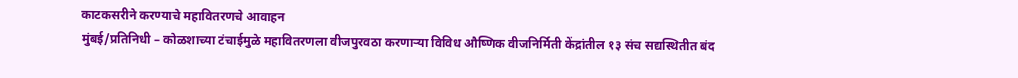काटकसरीने करण्याचे महावितरणचे आवाहन
मुंबई/प्रतिनिधी – कोळशाच्या टंचाईमुळे महावितरणला वीजपुरवठा करणाऱ्या विविध औष्णिक वीजनिर्मिती केंद्रांतील १३ संच सद्यस्थितीत बंद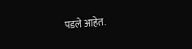पडले आहेत.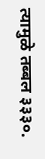त्यामुळे तब्बल ३३३०.